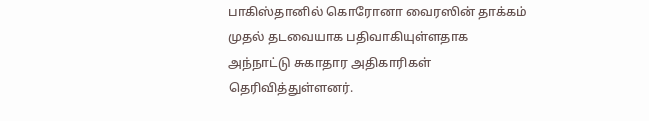பாகிஸ்தானில் கொரோனா வைரஸின் தாக்கம் முதல் தடவையாக பதிவாகியுள்ளதாக அந்நாட்டு சுகாதார அதிகாரிகள் தெரிவித்துள்ளனர்.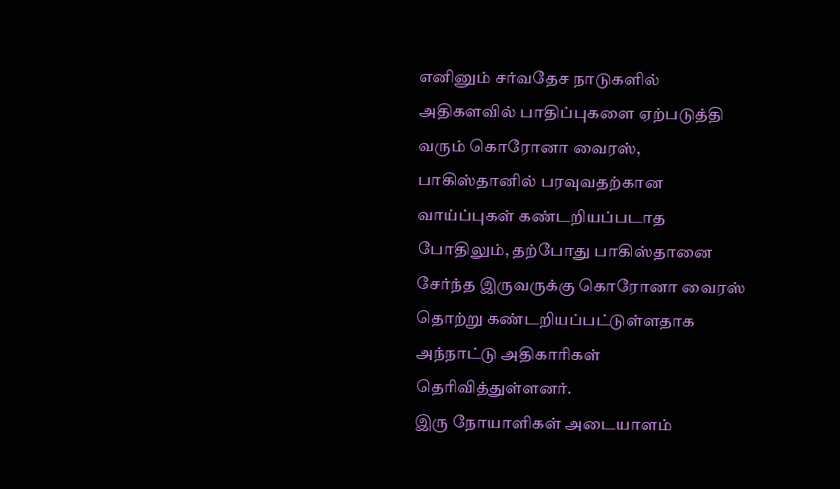எனினும் சர்வதேச நாடுகளில் அதிகளவில் பாதிப்புகளை ஏற்படுத்தி வரும் கொரோனா வைரஸ், பாகிஸ்தானில் பரவுவதற்கான வாய்ப்புகள் கண்டறியப்படாத போதிலும், தற்போது பாகிஸ்தானை சேர்ந்த இருவருக்கு கொரோனா வைரஸ் தொற்று கண்டறியப்பட்டுள்ளதாக அந்நாட்டு அதிகாரிகள் தெரிவித்துள்ளனர்.
இரு நோயாளிகள் அடையாளம்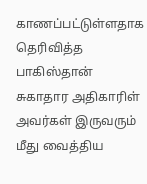காணப்பட்டுள்ளதாக தெரிவித்த பாகிஸ்தான் சுகாதார அதிகாரிள் அவர்கள் இருவரும் மீது வைத்திய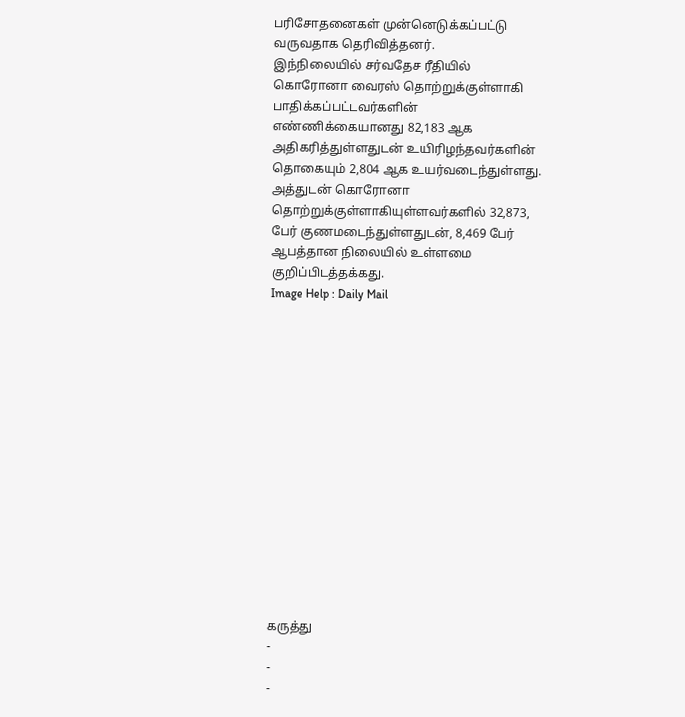பரிசோதனைகள் முன்னெடுக்கப்பட்டு வருவதாக தெரிவித்தனர்.
இந்நிலையில் சர்வதேச ரீதியில் கொரோனா வைரஸ் தொற்றுக்குள்ளாகி பாதிக்கப்பட்டவர்களின் எண்ணிக்கையானது 82,183 ஆக அதிகரித்துள்ளதுடன் உயிரிழந்தவர்களின் தொகையும் 2,804 ஆக உயர்வடைந்துள்ளது.
அத்துடன் கொரோனா தொற்றுக்குள்ளாகியுள்ளவர்களில் 32,873, பேர் குணமடைந்துள்ளதுடன், 8,469 பேர் ஆபத்தான நிலையில் உள்ளமை குறிப்பிடத்தக்கது.
Image Help : Daily Mail















கருத்து
-
-
-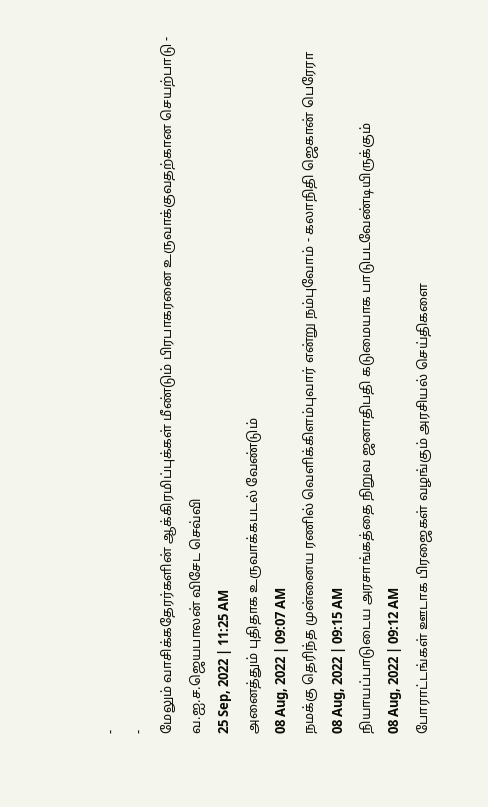-
-
மேலும் வாசிக்கதேரர்களின் ஆக்கிரமிப்புக்கள் மீண்டும் பிரபாகரனை உருவாக்குவதற்கான செயற்பாடு - வ.ஐ.ச.ஜெயபாலன் விசேட செவ்வி
25 Sep, 2022 | 11:25 AM
அனைத்தும் புதிதாக உருவாக்கபடல் வேண்டும்
08 Aug, 2022 | 09:07 AM
நமக்கு தெரிந்த முன்னைய ரணில் வெளிக்கிளம்புவார் என்று நம்புவோம் - கலாநிதி ஜெகான் பெரேரா
08 Aug, 2022 | 09:15 AM
நியாயப்பாடுடைய அரசாங்கத்தை நிறுவ ஜனாதிபதி கடுமையாக பாடுபடவேண்டியிருக்கும்
08 Aug, 2022 | 09:12 AM
போராட்டங்கள் ஊடாக பிரஜைகள் வழங்கும் அரசியல் செய்திகளை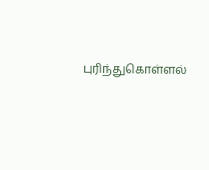புரிந்துகொள்ளல்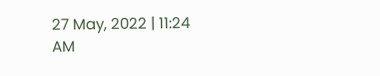27 May, 2022 | 11:24 AM